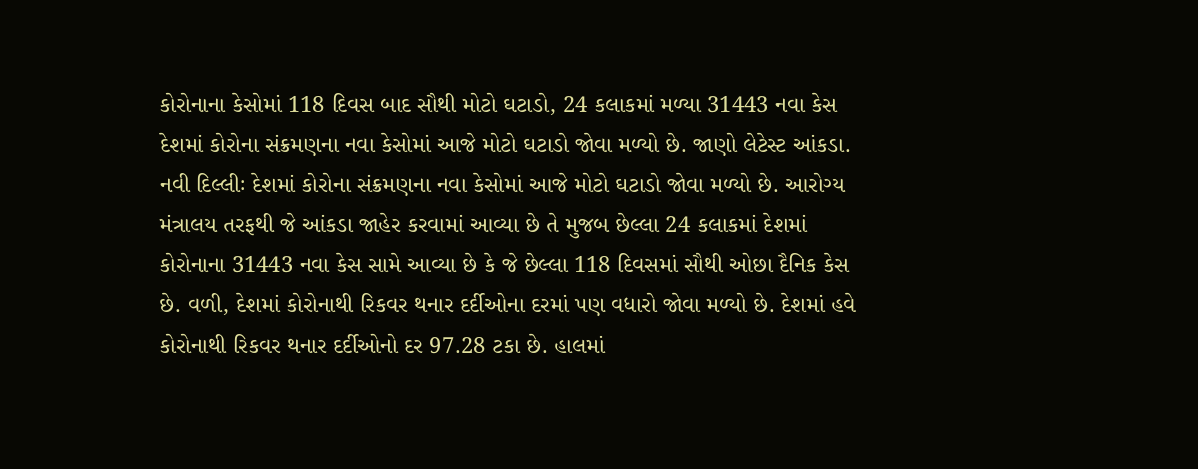કોરોનાના કેસોમાં 118 દિવસ બાદ સૌથી મોટો ઘટાડો, 24 કલાકમાં મળ્યા 31443 નવા કેસ
દેશમાં કોરોના સંક્રમણના નવા કેસોમાં આજે મોટો ઘટાડો જોવા મળ્યો છે. જાણો લેટેસ્ટ આંકડા.
નવી દિલ્લીઃ દેશમાં કોરોના સંક્રમણના નવા કેસોમાં આજે મોટો ઘટાડો જોવા મળ્યો છે. આરોગ્ય મંત્રાલય તરફથી જે આંકડા જાહેર કરવામાં આવ્યા છે તે મુજબ છેલ્લા 24 કલાકમાં દેશમાં કોરોનાના 31443 નવા કેસ સામે આવ્યા છે કે જે છેલ્લા 118 દિવસમાં સૌથી ઓછા દૈનિક કેસ છે. વળી, દેશમાં કોરોનાથી રિકવર થનાર દર્દીઓના દરમાં પણ વધારો જોવા મળ્યો છે. દેશમાં હવે કોરોનાથી રિકવર થનાર દર્દીઓનો દર 97.28 ટકા છે. હાલમાં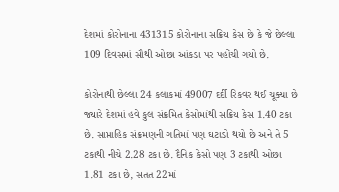દેશમાં કોરોનાના 431315 કોરોનાના સક્રિય કેસ છે કે જે છેલ્લા 109 દિવસમાં સૌથી ઓછા આંકડા પર પહોંચી ગયો છે.

કોરોનાથી છેલ્લા 24 કલાકમાં 49007 દર્દી રિકવર થઈ ચૂક્યા છે જ્યારે દેશમાં હવે કુલ સંક્રમિત કેસોમાંથી સક્રિય કેસ 1.40 ટકા છે. સાપ્તાહિક સંક્રમણની ગતિમાં પણ ઘટાડો થયો છે અને તે 5 ટકાથી નીચે 2.28 ટકા છે. દૈનિક કેસો પણ 3 ટકાથી ઓછા 1.81 ટકા છે, સતત 22માં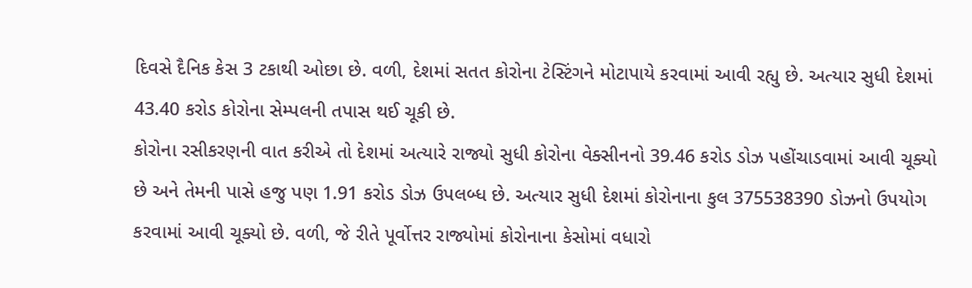દિવસે દૈનિક કેસ 3 ટકાથી ઓછા છે. વળી, દેશમાં સતત કોરોના ટેસ્ટિંગને મોટાપાયે કરવામાં આવી રહ્યુ છે. અત્યાર સુધી દેશમાં 43.40 કરોડ કોરોના સેમ્પલની તપાસ થઈ ચૂકી છે.
કોરોના રસીકરણની વાત કરીએ તો દેશમાં અત્યારે રાજ્યો સુધી કોરોના વેક્સીનનો 39.46 કરોડ ડોઝ પહોંચાડવામાં આવી ચૂક્યો છે અને તેમની પાસે હજુ પણ 1.91 કરોડ ડોઝ ઉપલબ્ધ છે. અત્યાર સુધી દેશમાં કોરોનાના કુલ 375538390 ડોઝનો ઉપયોગ કરવામાં આવી ચૂક્યો છે. વળી, જે રીતે પૂર્વોત્તર રાજ્યોમાં કોરોનાના કેસોમાં વધારો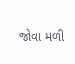જોવા મળી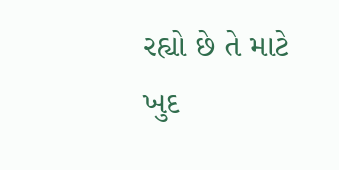રહ્યો છે તે માટે ખુદ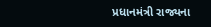પ્રધાનમંત્રી રાજ્યના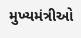મુખ્યમંત્રીઓ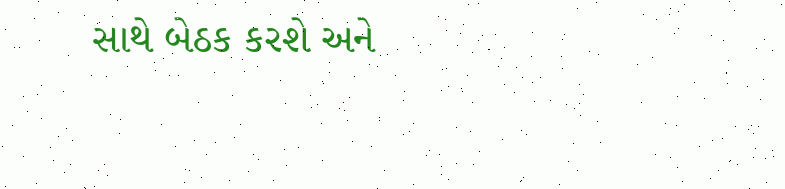સાથે બેઠક કરશે અને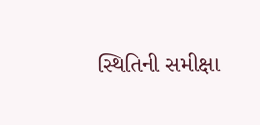સ્થિતિની સમીક્ષા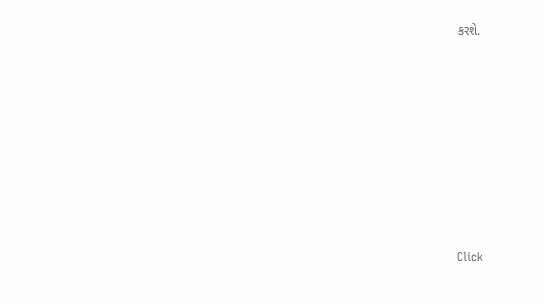કરશે.












Click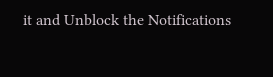it and Unblock the Notifications